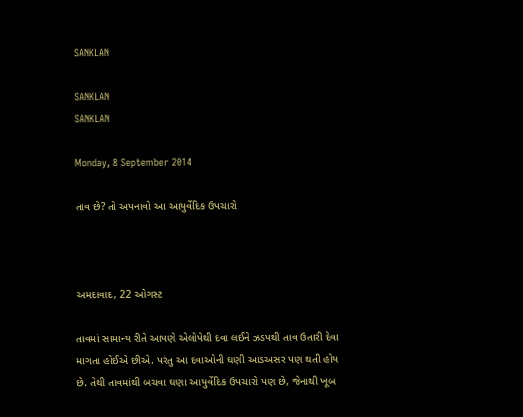SANKLAN

SANKLAN
SANKLAN

Monday, 8 September 2014

તાવ છે? તો અપનાવો આ આયુર્વેદિક ઉપચારો



અમદાવાદ, 22 ઓગસ્ટ

તાવમાં સામાન્ય રીતે આપણે એલોપેથી દવા લઈને ઝડપથી તાવ ઉતારી દેવા માગતા હોઈએ છીએ. પરંતુ આ દવાઓની ઘણી આડઅસર પણ થતી હોય છે. તેથી તાવમાંથી બચવા ઘણા આયુર્વેદિક ઉપચારો પણ છે, જેનાથી ખૂબ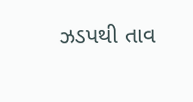ઝડપથી તાવ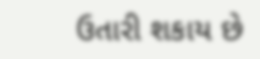ઉતારી શકાય છે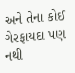અને તેના કોઈ ગેરફાયદા પણ નથી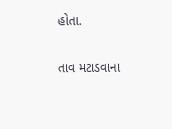હોતા.

તાવ મટાડવાના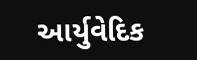આર્યુવેદિક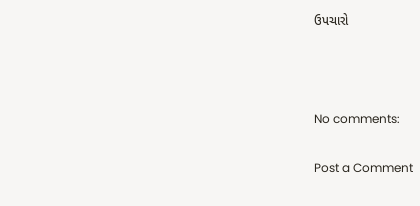ઉપચારો



No comments:

Post a Comment